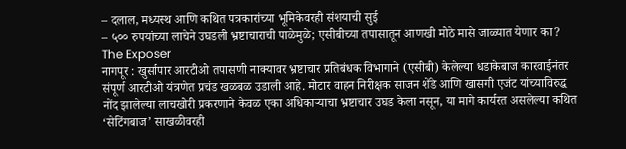– दलाल, मध्यस्थ आणि कथित पत्रकारांच्या भूमिकेवरही संशयाची सुई
– ५०० रुपयांच्या लाचेने उघडली भ्रष्टाचाराची पाळेमुळे; एसीबीच्या तपासातून आणखी मोठे मासे जाळ्यात येणार का?
The Exposer
नागपूर : खुर्सापार आरटीओ तपासणी नाक्यावर भ्रष्टाचार प्रतिबंधक विभागाने (एसीबी) केलेल्या धडाकेबाज कारवाईनंतर संपूर्ण आरटीओ यंत्रणेत प्रचंड खळबळ उडाली आहे. मोटार वाहन निरीक्षक साजन शेंडे आणि खासगी एजंट यांच्याविरुद्ध नोंद झालेल्या लाचखोरी प्रकरणाने केवळ एका अधिकाऱ्याचा भ्रष्टाचार उघड केला नसून, या मागे कार्यरत असलेल्या कथित ‘सेटिंगबाज’ साखळीवरही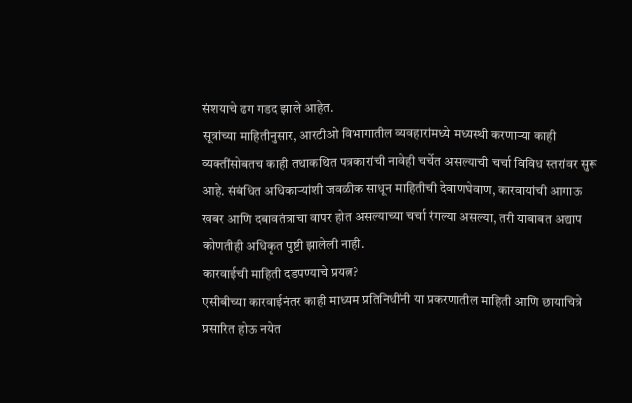संशयाचे ढग गडद झाले आहेत.
सूत्रांच्या माहितीनुसार, आरटीओ विभागातील व्यवहारांमध्ये मध्यस्थी करणाऱ्या काही व्यक्तींसोबतच काही तथाकथित पत्रकारांची नावेही चर्चेत असल्याची चर्चा विविध स्तरांवर सुरू आहे. संबंधित अधिकाऱ्यांशी जवळीक साधून माहितीची देवाणघेवाण, कारवायांची आगाऊ खबर आणि दबावतंत्राचा वापर होत असल्याच्या चर्चा रंगल्या असल्या, तरी याबाबत अद्याप कोणतीही अधिकृत पुष्टी झालेली नाही.
कारवाईची माहिती दडपण्याचे प्रयत्न?
एसीबीच्या कारवाईनंतर काही माध्यम प्रतिनिधींनी या प्रकरणातील माहिती आणि छायाचित्रे प्रसारित होऊ नयेत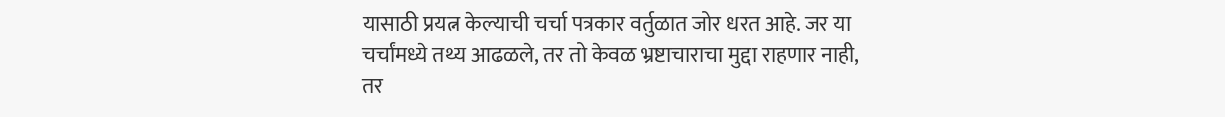यासाठी प्रयत्न केल्याची चर्चा पत्रकार वर्तुळात जोर धरत आहे. जर या चर्चांमध्ये तथ्य आढळले, तर तो केवळ भ्रष्टाचाराचा मुद्दा राहणार नाही, तर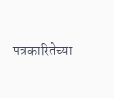पत्रकारितेच्या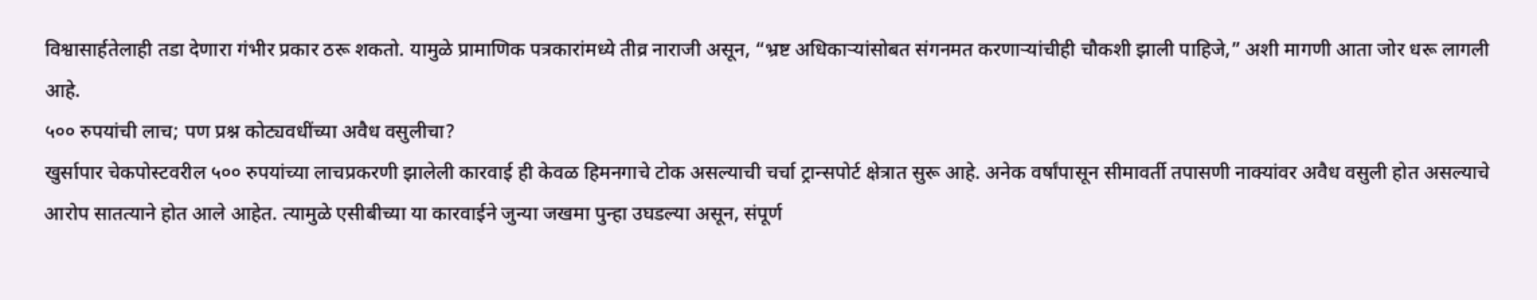विश्वासार्हतेलाही तडा देणारा गंभीर प्रकार ठरू शकतो. यामुळे प्रामाणिक पत्रकारांमध्ये तीव्र नाराजी असून, “भ्रष्ट अधिकाऱ्यांसोबत संगनमत करणाऱ्यांचीही चौकशी झाली पाहिजे,” अशी मागणी आता जोर धरू लागली आहे.
५०० रुपयांची लाच; पण प्रश्न कोट्यवधींच्या अवैध वसुलीचा?
खुर्सापार चेकपोस्टवरील ५०० रुपयांच्या लाचप्रकरणी झालेली कारवाई ही केवळ हिमनगाचे टोक असल्याची चर्चा ट्रान्सपोर्ट क्षेत्रात सुरू आहे. अनेक वर्षांपासून सीमावर्ती तपासणी नाक्यांवर अवैध वसुली होत असल्याचे आरोप सातत्याने होत आले आहेत. त्यामुळे एसीबीच्या या कारवाईने जुन्या जखमा पुन्हा उघडल्या असून, संपूर्ण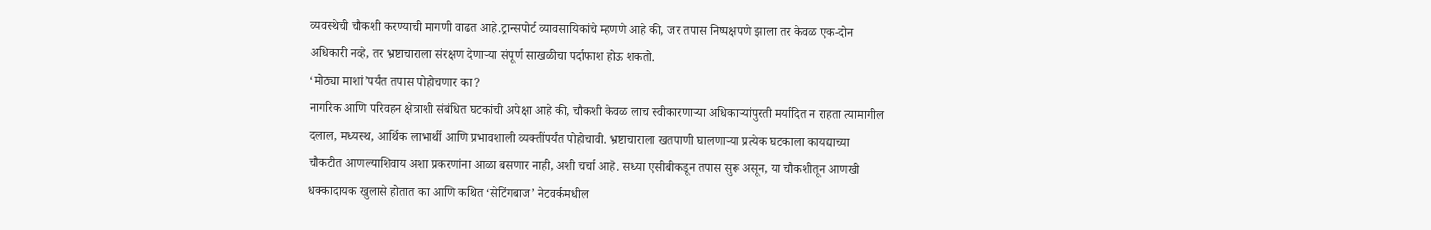व्यवस्थेची चौकशी करण्याची मागणी वाढत आहे.ट्रान्सपोर्ट व्यावसायिकांचे म्हणणे आहे की, जर तपास निष्पक्षपणे झाला तर केवळ एक-दोन अधिकारी नव्हे, तर भ्रष्टाचाराला संरक्षण देणाऱ्या संपूर्ण साखळीचा पर्दाफाश होऊ शकतो.
‘मोठ्या माशां’पर्यंत तपास पोहोचणार का?
नागरिक आणि परिवहन क्षेत्राशी संबंधित घटकांची अपेक्षा आहे की, चौकशी केवळ लाच स्वीकारणाऱ्या अधिकाऱ्यांपुरती मर्यादित न राहता त्यामागील दलाल, मध्यस्थ, आर्थिक लाभार्थी आणि प्रभावशाली व्यक्तींपर्यंत पोहोचावी. भ्रष्टाचाराला खतपाणी घालणाऱ्या प्रत्येक घटकाला कायद्याच्या चौकटीत आणल्याशिवाय अशा प्रकरणांना आळा बसणार नाही, अशी चर्चा आहॆ. सध्या एसीबीकडून तपास सुरू असून, या चौकशीतून आणखी धक्कादायक खुलासे होतात का आणि कथित ‘सेटिंगबाज’ नेटवर्कमधील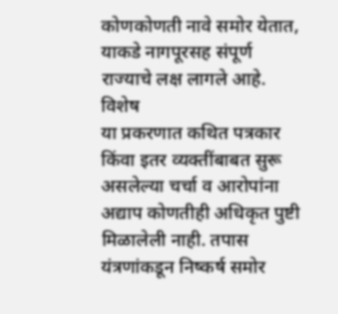कोणकोणती नावे समोर येतात, याकडे नागपूरसह संपूर्ण राज्याचे लक्ष लागले आहे.
विशेष
या प्रकरणात कथित पत्रकार किंवा इतर व्यक्तींबाबत सुरू असलेल्या चर्चा व आरोपांना अद्याप कोणतीही अधिकृत पुष्टी मिळालेली नाही. तपास यंत्रणांकडून निष्कर्ष समोर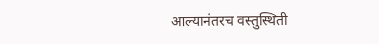आल्यानंतरच वस्तुस्थिती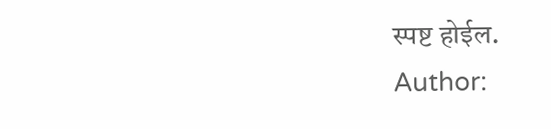स्पष्ट होईल.
Author: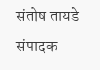संतोष तायडे
संपादक